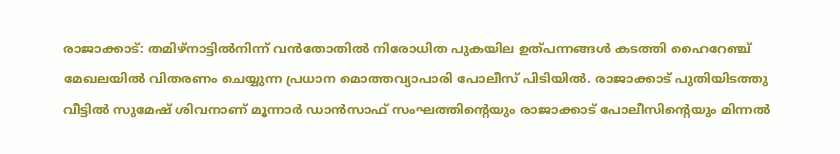രാജാക്കാട്: തമിഴ്നാട്ടിൽനിന്ന് വൻതോതിൽ നിരോധിത പുകയില ഉത്പന്നങ്ങൾ കടത്തി ഹൈറേഞ്ച് മേഖലയിൽ വിതരണം ചെയ്യുന്ന പ്രധാന മൊത്തവ്യാപാരി പോലീസ് പിടിയിൽ. രാജാക്കാട് പുതിയിടത്തു വീട്ടിൽ സുമേഷ് ശിവനാണ് മൂന്നാർ ഡാൻസാഫ് സംഘത്തിന്റെയും രാജാക്കാട് പോലീസിന്റെയും മിന്നൽ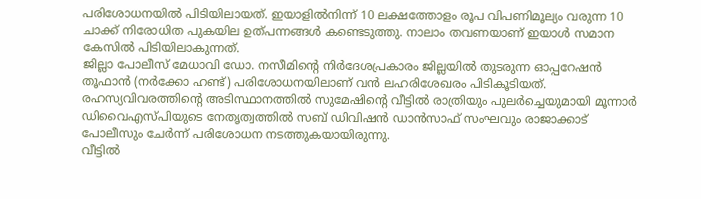പരിശോധനയിൽ പിടിയിലായത്. ഇയാളിൽനിന്ന് 10 ലക്ഷത്തോളം രൂപ വിപണിമൂല്യം വരുന്ന 10 ചാക്ക് നിരോധിത പുകയില ഉത്പന്നങ്ങൾ കണ്ടെടുത്തു. നാലാം തവണയാണ് ഇയാൾ സമാന കേസിൽ പിടിയിലാകുന്നത്.
ജില്ലാ പോലീസ് മേധാവി ഡോ. നസീമിന്റെ നിർദേശപ്രകാരം ജില്ലയിൽ തുടരുന്ന ഓപ്പറേഷൻ തൂഫാൻ (നർക്കോ ഹണ്ട്) പരിശോധനയിലാണ് വൻ ലഹരിശേഖരം പിടികൂടിയത്. രഹസ്യവിവരത്തിന്റെ അടിസ്ഥാനത്തിൽ സുമേഷിന്റെ വീട്ടിൽ രാത്രിയും പുലർച്ചെയുമായി മൂന്നാർ ഡിവൈഎസ്പിയുടെ നേതൃത്വത്തിൽ സബ് ഡിവിഷൻ ഡാൻസാഫ് സംഘവും രാജാക്കാട് പോലീസും ചേർന്ന് പരിശോധന നടത്തുകയായിരുന്നു.
വീട്ടിൽ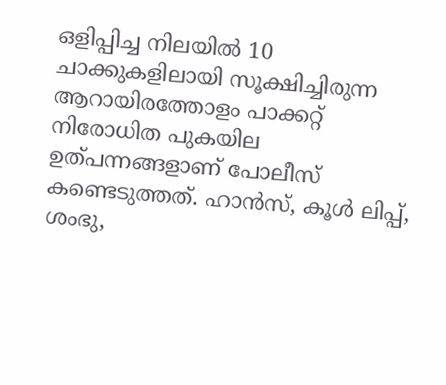ഒളിപ്പിച്ച നിലയിൽ 10 ചാക്കുകളിലായി സൂക്ഷിച്ചിരുന്ന ആറായിരത്തോളം പാക്കറ്റ് നിരോധിത പുകയില ഉത്പന്നങ്ങളാണ് പോലീസ് കണ്ടെടുത്തത്. ഹാൻസ്, കൂൾ ലിപ്പ്, ശംഭു,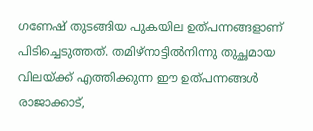ഗണേഷ് തുടങ്ങിയ പുകയില ഉത്പന്നങ്ങളാണ് പിടിച്ചെടുത്തത്. തമിഴ്നാട്ടിൽനിന്നു തുച്ഛമായ വിലയ്ക്ക് എത്തിക്കുന്ന ഈ ഉത്പന്നങ്ങൾ രാജാക്കാട്,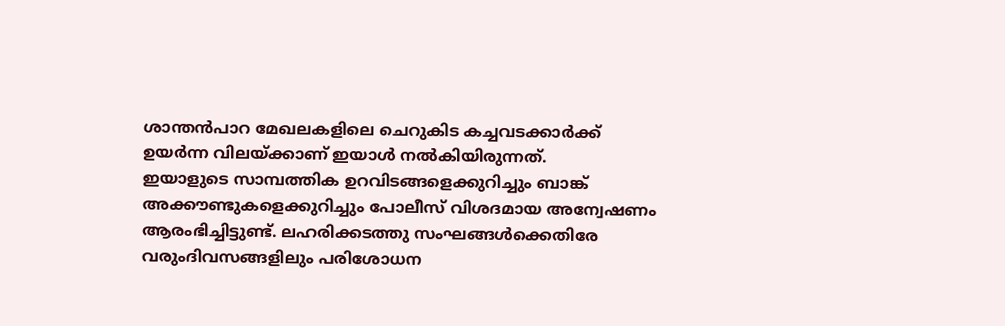ശാന്തൻപാറ മേഖലകളിലെ ചെറുകിട കച്ചവടക്കാർക്ക് ഉയർന്ന വിലയ്ക്കാണ് ഇയാൾ നൽകിയിരുന്നത്.
ഇയാളുടെ സാമ്പത്തിക ഉറവിടങ്ങളെക്കുറിച്ചും ബാങ്ക് അക്കൗണ്ടുകളെക്കുറിച്ചും പോലീസ് വിശദമായ അന്വേഷണം ആരംഭിച്ചിട്ടുണ്ട്. ലഹരിക്കടത്തു സംഘങ്ങൾക്കെതിരേ വരുംദിവസങ്ങളിലും പരിശോധന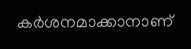കർശനമാക്കാനാണ്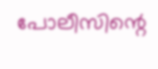പോലീസിന്റെ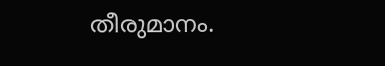തീരുമാനം.